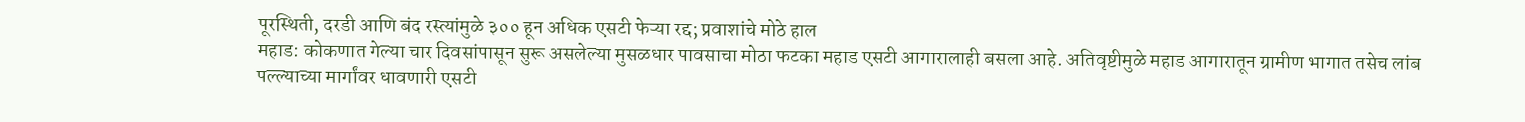पूरस्थिती, दरडी आणि बंद रस्त्यांमुळे ३०० हून अधिक एसटी फेऱ्या रद्द; प्रवाशांचे मोठे हाल
महाड: कोकणात गेल्या चार दिवसांपासून सुरू असलेल्या मुसळधार पावसाचा मोठा फटका महाड एसटी आगारालाही बसला आहे. अतिवृष्टीमुळे महाड आगारातून ग्रामीण भागात तसेच लांब पल्ल्याच्या मार्गांवर धावणारी एसटी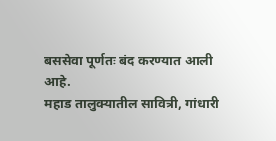बससेवा पूर्णतः बंद करण्यात आली आहे.
महाड तालुक्यातील सावित्री, गांधारी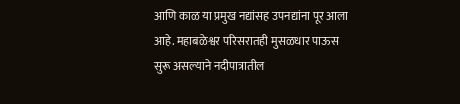आणि काळ या प्रमुख नद्यांसह उपनद्यांना पूर आला आहे. महाबळेश्वर परिसरातही मुसळधार पाऊस सुरू असल्याने नदीपात्रातील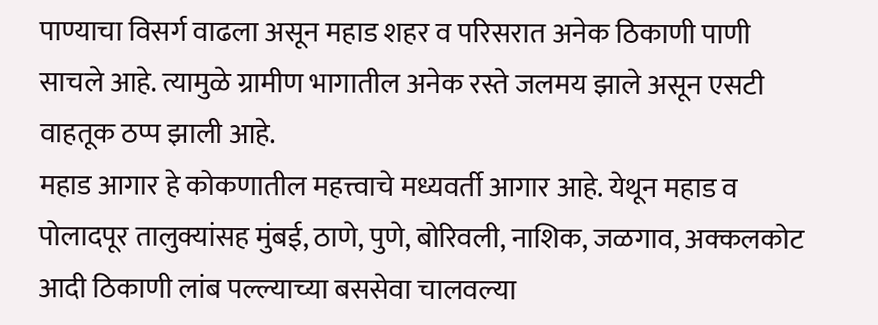पाण्याचा विसर्ग वाढला असून महाड शहर व परिसरात अनेक ठिकाणी पाणी साचले आहे. त्यामुळे ग्रामीण भागातील अनेक रस्ते जलमय झाले असून एसटी वाहतूक ठप्प झाली आहे.
महाड आगार हे कोकणातील महत्त्वाचे मध्यवर्ती आगार आहे. येथून महाड व पोलादपूर तालुक्यांसह मुंबई, ठाणे, पुणे, बोरिवली, नाशिक, जळगाव, अक्कलकोट आदी ठिकाणी लांब पल्ल्याच्या बससेवा चालवल्या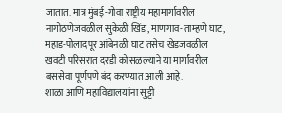जातात. मात्र मुंबई-गोवा राष्ट्रीय महामार्गावरील नागोठणेजवळील सुकेळी खिंड, माणगाव-ताम्हणे घाट, महाड-पोलादपूर आंबेनळी घाट तसेच खेडजवळील खवटी परिसरात दरडी कोसळल्याने या मार्गांवरील बससेवा पूर्णपणे बंद करण्यात आली आहे.
शाळा आणि महाविद्यालयांना सुट्टी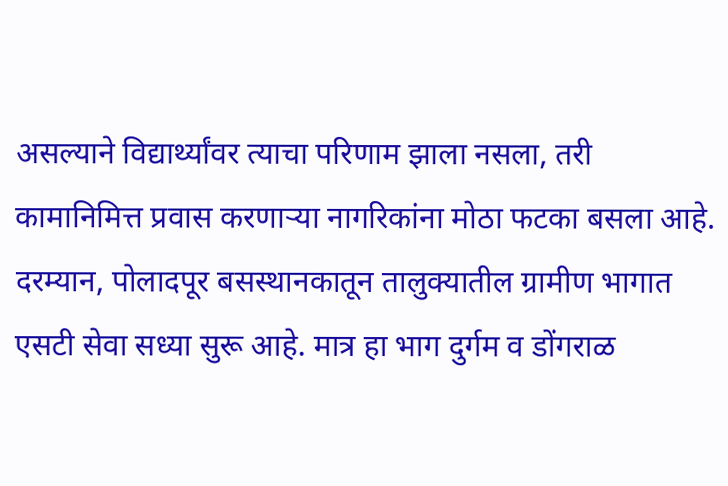असल्याने विद्यार्थ्यांवर त्याचा परिणाम झाला नसला, तरी कामानिमित्त प्रवास करणाऱ्या नागरिकांना मोठा फटका बसला आहे.
दरम्यान, पोलादपूर बसस्थानकातून तालुक्यातील ग्रामीण भागात एसटी सेवा सध्या सुरू आहे. मात्र हा भाग दुर्गम व डोंगराळ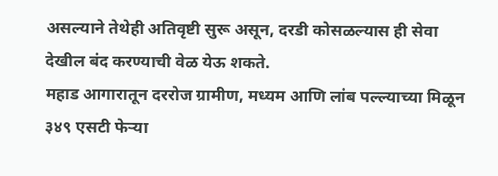असल्याने तेथेही अतिवृष्टी सुरू असून, दरडी कोसळल्यास ही सेवा देखील बंद करण्याची वेळ येऊ शकते.
महाड आगारातून दररोज ग्रामीण, मध्यम आणि लांब पल्ल्याच्या मिळून ३४९ एसटी फेऱ्या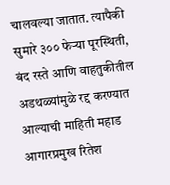चालवल्या जातात. त्यापैकी सुमारे ३०० फेऱ्या पूरस्थिती, बंद रस्ते आणि वाहतुकीतील अडथळ्यांमुळे रद्द करण्यात आल्याची माहिती महाड आगारप्रमुख रितेश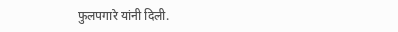फुलपगारे यांनी दिली.